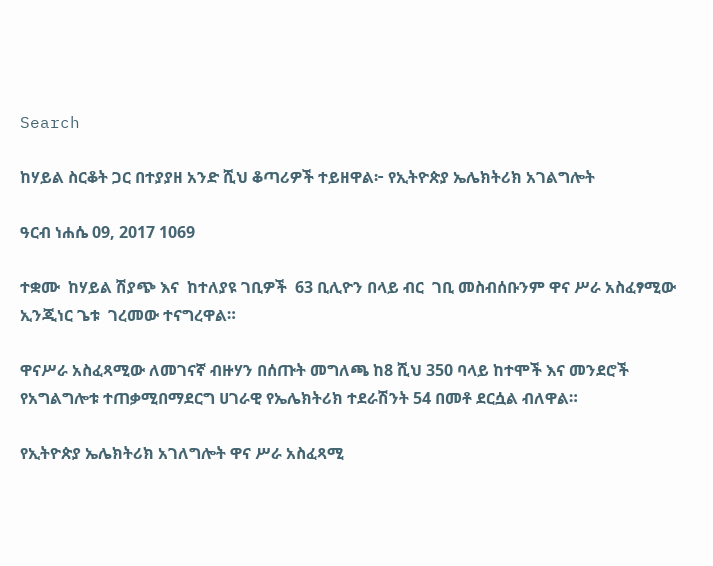Search

ከሃይል ስርቆት ጋር በተያያዘ አንድ ሺህ ቆጣሪዎች ተይዘዋል፦ የኢትዮጵያ ኤሌክትሪክ አገልግሎት

ዓርብ ነሐሴ 09, 2017 1069

ተቋሙ  ከሃይል ሽያጭ እና  ከተለያዩ ገቢዎች  63 ቢሊዮን በላይ ብር  ገቢ መስብሰቡንም ዋና ሥራ አስፈፃሚው ኢንጂነር ጌቱ  ገረመው ተናግረዋል።

ዋናሥራ አስፈጻሚው ለመገናኛ ብዙሃን በሰጡት መግለጫ ከ8 ሺህ 350 ባላይ ከተሞች እና መንደሮች የአግልግሎቱ ተጠቃሚበማደርግ ሀገራዊ የኤሌክትሪክ ተደራሽንት 54 በመቶ ደርሷል ብለዋል።

የኢትዮጵያ ኤሌክትሪክ አገለግሎት ዋና ሥራ አስፈጻሚ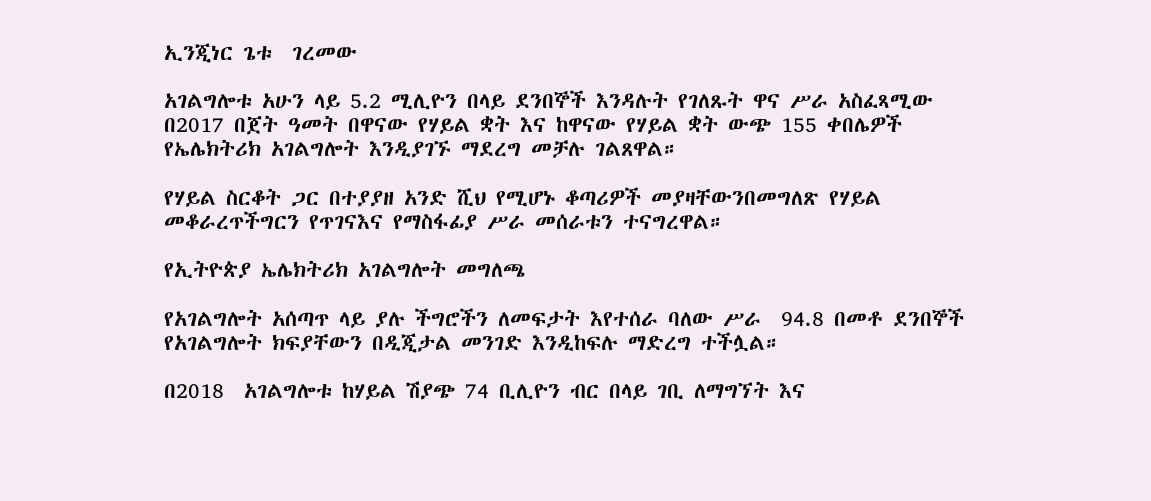ኢንጂነር ጌቱ  ገረመው

አገልግሎቱ አሁን ላይ 5.2 ሚሊዮን በላይ ደንበኞች እንዳሉት የገለጹት ዋና ሥራ አስፈጻሚው በ2017 በጀት ዓመት በዋናው የሃይል ቋት እና ከዋናው የሃይል ቋት ውጭ 155 ቀበሌዎች የኤሌክትሪክ አገልግሎት እንዲያገኙ ማደረግ መቻሉ ገልጸዋል።

የሃይል ስርቆት ጋር በተያያዘ አንድ ሺህ የሚሆኑ ቆጣሪዎች መያዛቸውንበመግለጽ የሃይል መቆራረጥችግርን የጥገናእና የማስፋፊያ ሥራ መሰራቱን ተናግረዋል።

የኢትዮጵያ ኤሌክትሪክ አገልግሎት መግለጫ

የአገልግሎት አሰጣጥ ላይ ያሉ ችግሮችን ለመፍታት እየተሰራ ባለው ሥራ  94.8 በመቶ ደንበኞች የአገልግሎት ክፍያቸውን በዲጂታል መንገድ እንዲከፍሉ ማድረግ ተችሏል።

በ2018  አገልግሎቱ ከሃይል ሽያጭ 74 ቢሊዮን ብር በላይ ገቢ ለማግኘት እና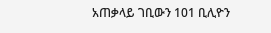አጠቃላይ ገቢውን 101 ቢሊዮን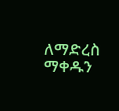ለማድረስ ማቀዱን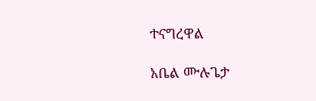ተናግረዋል

አቤል ሙሉጌታ